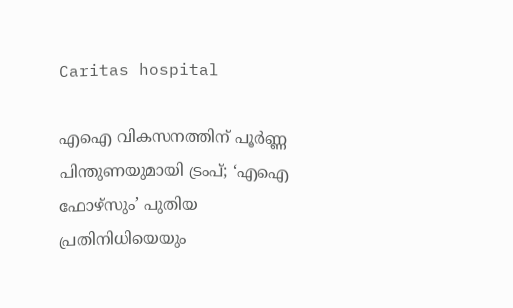Caritas hospital

എഐ വികസനത്തിന് പൂർണ്ണ പിന്തുണയുമായി ട്രംപ്; ‘എഐ ഫോഴ്സും’ പുതിയ പ്രതിനിധിയെയും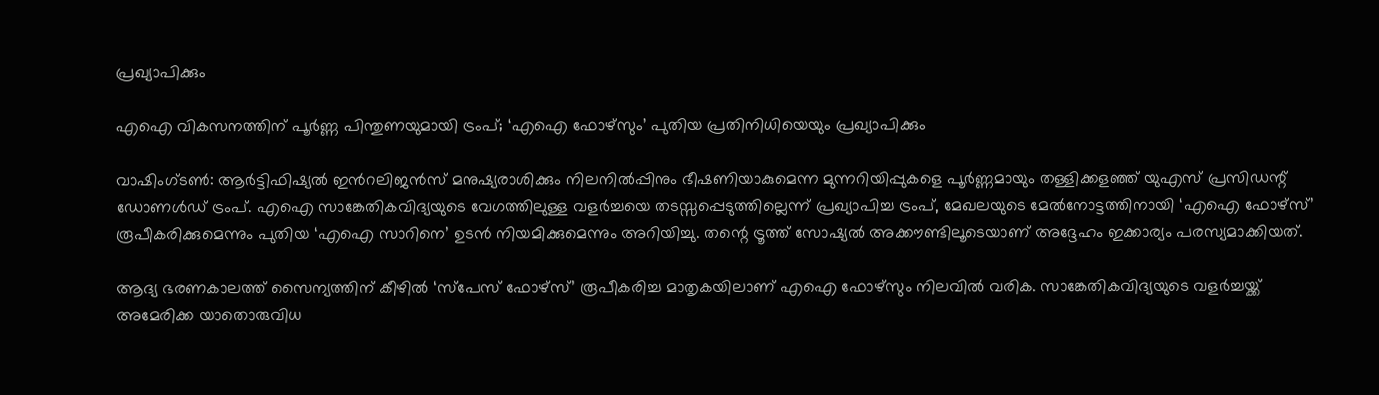പ്രഖ്യാപിക്കും

എഐ വികസനത്തിന് പൂർണ്ണ പിന്തുണയുമായി ട്രംപ്; ‘എഐ ഫോഴ്സും’ പുതിയ പ്രതിനിധിയെയും പ്രഖ്യാപിക്കും

വാഷിംഗ്ടണ്‍: ആർട്ടിഫിഷ്യൽ ഇന്‍റലിജൻസ് മനുഷ്യരാശിക്കും നിലനിൽപ്പിനും ഭീഷണിയാകുമെന്ന മുന്നറിയിപ്പുകളെ പൂർണ്ണമായും തള്ളിക്കളഞ്ഞ് യുഎസ് പ്രസിഡന്റ് ഡോണൾഡ് ട്രംപ്. എഐ സാങ്കേതികവിദ്യയുടെ വേഗത്തിലുള്ള വളർച്ചയെ തടസ്സപ്പെടുത്തില്ലെന്ന് പ്രഖ്യാപിച്ച ട്രംപ്, മേഖലയുടെ മേൽനോട്ടത്തിനായി ‘എഐ ഫോഴ്സ്’ രൂപീകരിക്കുമെന്നും പുതിയ ‘എഐ സാറിനെ’ ഉടൻ നിയമിക്കുമെന്നും അറിയിച്ചു. തന്റെ ട്രൂത്ത് സോഷ്യൽ അക്കൗണ്ടിലൂടെയാണ് അദ്ദേഹം ഇക്കാര്യം പരസ്യമാക്കിയത്.

ആദ്യ ഭരണകാലത്ത് സൈന്യത്തിന് കീഴിൽ ‘സ്പേസ് ഫോഴ്സ്’ രൂപീകരിച്ച മാതൃകയിലാണ് എഐ ഫോഴ്സും നിലവിൽ വരിക. സാങ്കേതികവിദ്യയുടെ വളർച്ചയ്ക്ക് അമേരിക്ക യാതൊരുവിധ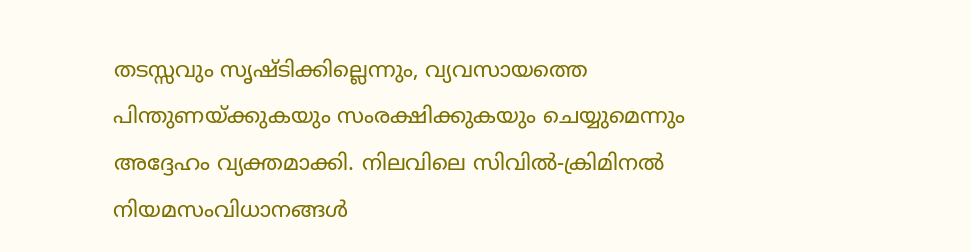തടസ്സവും സൃഷ്ടിക്കില്ലെന്നും, വ്യവസായത്തെ പിന്തുണയ്ക്കുകയും സംരക്ഷിക്കുകയും ചെയ്യുമെന്നും അദ്ദേഹം വ്യക്തമാക്കി. നിലവിലെ സിവിൽ-ക്രിമിനൽ നിയമസംവിധാനങ്ങൾ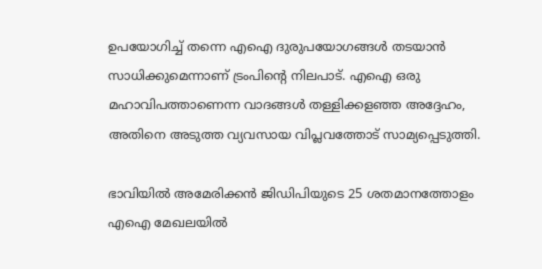ഉപയോഗിച്ച് തന്നെ എഐ ദുരുപയോഗങ്ങൾ തടയാൻ സാധിക്കുമെന്നാണ് ട്രംപിന്റെ നിലപാട്. എഐ ഒരു മഹാവിപത്താണെന്ന വാദങ്ങൾ തള്ളിക്കളഞ്ഞ അദ്ദേഹം, അതിനെ അടുത്ത വ്യവസായ വിപ്ലവത്തോട് സാമ്യപ്പെടുത്തി.

ഭാവിയിൽ അമേരിക്കൻ ജിഡിപിയുടെ 25 ശതമാനത്തോളം എഐ മേഖലയിൽ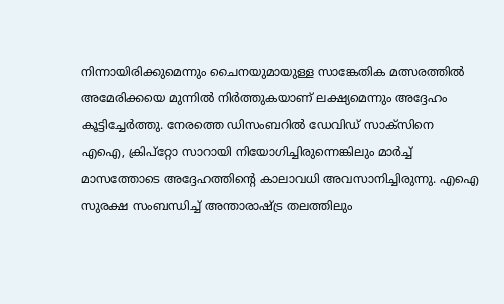നിന്നായിരിക്കുമെന്നും ചൈനയുമായുള്ള സാങ്കേതിക മത്സരത്തിൽ അമേരിക്കയെ മുന്നിൽ നിർത്തുകയാണ് ലക്ഷ്യമെന്നും അദ്ദേഹം കൂട്ടിച്ചേർത്തു. നേരത്തെ ഡിസംബറിൽ ഡേവിഡ് സാക്സിനെ എഐ, ക്രിപ്റ്റോ സാറായി നിയോഗിച്ചിരുന്നെങ്കിലും മാർച്ച് മാസത്തോടെ അദ്ദേഹത്തിന്റെ കാലാവധി അവസാനിച്ചിരുന്നു. എഐ സുരക്ഷ സംബന്ധിച്ച് അന്താരാഷ്ട്ര തലത്തിലും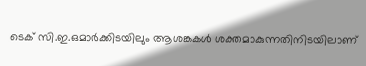ടെക് സി.ഇ.ഒമാർക്കിടയിലും ആശങ്കകൾ ശക്തമാകുന്നതിനിടയിലാണ്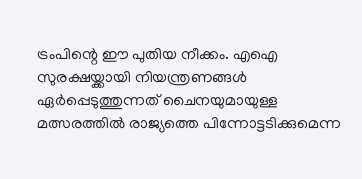ട്രംപിന്റെ ഈ പുതിയ നീക്കം. എഐ സുരക്ഷയ്ക്കായി നിയന്ത്രണങ്ങൾ ഏർപ്പെടുത്തുന്നത് ചൈനയുമായുള്ള മത്സരത്തിൽ രാജ്യത്തെ പിന്നോട്ടടിക്കുമെന്ന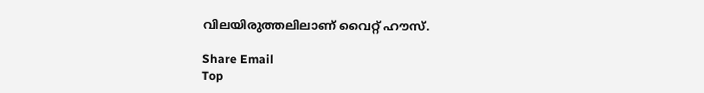വിലയിരുത്തലിലാണ് വൈറ്റ് ഹൗസ്.

Share Email
Top